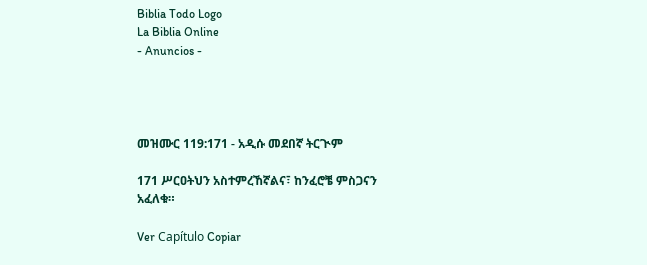Biblia Todo Logo
La Biblia Online
- Anuncios -




መዝሙር 119:171 - አዲሱ መደበኛ ትርጒም

171 ሥርዐትህን አስተምረኸኛልና፣ ከንፈሮቼ ምስጋናን አፈለቁ።

Ver Capítulo Copiar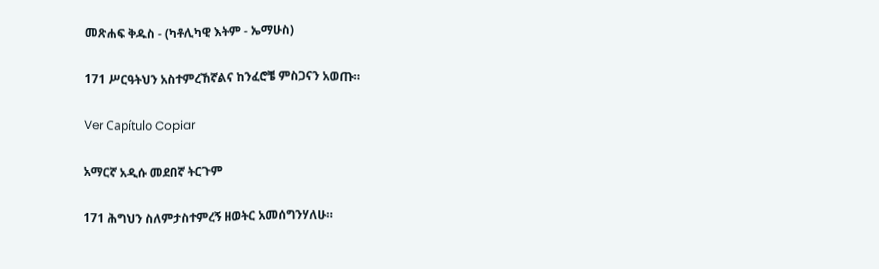መጽሐፍ ቅዱስ - (ካቶሊካዊ እትም - ኤማሁስ)

171 ሥርዓትህን አስተምረኸኛልና ከንፈሮቼ ምስጋናን አወጡ።

Ver Capítulo Copiar

አማርኛ አዲሱ መደበኛ ትርጉም

171 ሕግህን ስለምታስተምረኝ ዘወትር አመሰግንሃለሁ።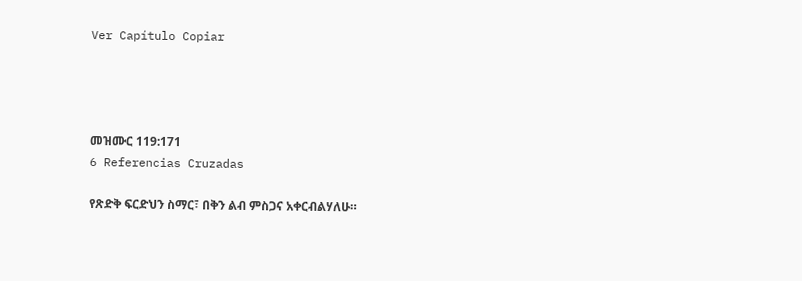Ver Capítulo Copiar




መዝሙር 119:171
6 Referencias Cruzadas

የጽድቅ ፍርድህን ስማር፣ በቅን ልብ ምስጋና አቀርብልሃለሁ።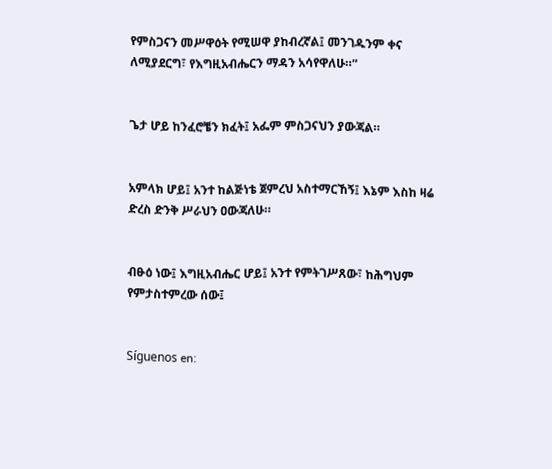የምስጋናን መሥዋዕት የሚሠዋ ያከብረኛል፤ መንገዱንም ቀና ለሚያደርግ፣ የእግዚአብሔርን ማዳን አሳየዋለሁ።”


ጌታ ሆይ ከንፈሮቼን ክፈት፤ አፌም ምስጋናህን ያውጃል።


አምላክ ሆይ፤ አንተ ከልጅነቴ ጀምረህ አስተማርኸኝ፤ እኔም እስከ ዛሬ ድረስ ድንቅ ሥራህን ዐውጃለሁ።


ብፁዕ ነው፤ እግዚአብሔር ሆይ፤ አንተ የምትገሥጸው፣ ከሕግህም የምታስተምረው ሰው፤


Síguenos en: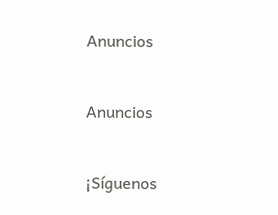Anuncios


Anuncios


¡Síguenos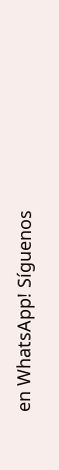en WhatsApp! Síguenos